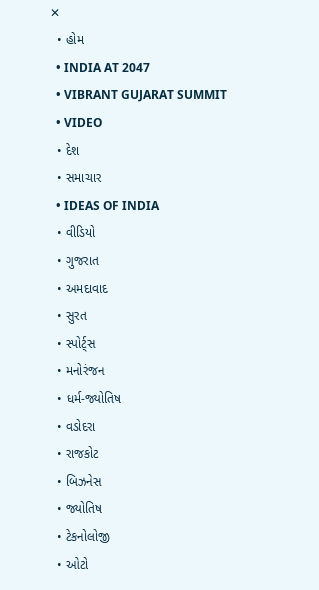✕
  • હોમ
  • INDIA AT 2047
  • VIBRANT GUJARAT SUMMIT
  • VIDEO
  • દેશ
  • સમાચાર
  • IDEAS OF INDIA
  • વીડિયો
  • ગુજરાત
  • અમદાવાદ
  • સુરત
  • સ્પોર્ટ્સ
  • મનોરંજન
  • ધર્મ-જ્યોતિષ
  • વડોદરા
  • રાજકોટ
  • બિઝનેસ
  • જ્યોતિષ
  • ટેકનોલોજી
  • ઓટો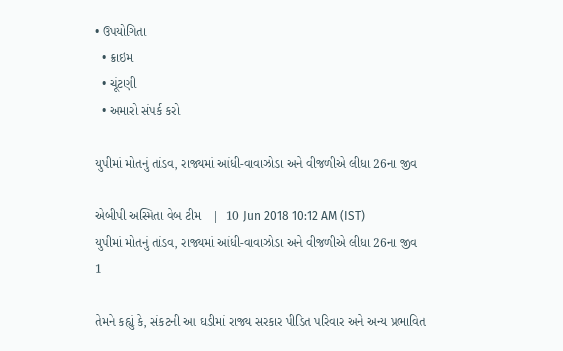• ઉપયોગિતા
  • ક્રાઇમ
  • ચૂંટણી
  • અમારો સંપર્ક કરો

યુપીમાં મોતનું તાંડવ, રાજ્યમાં આંધી-વાવાઝોડા અને વીજળીએ લીધા 26ના જીવ

એબીપી અસ્મિતા વેબ ટીમ   |  10 Jun 2018 10:12 AM (IST)
યુપીમાં મોતનું તાંડવ, રાજ્યમાં આંધી-વાવાઝોડા અને વીજળીએ લીધા 26ના જીવ
1

તેમને કહ્યું કે, સંકટની આ ઘડીમાં રાજ્ય સરકાર પીડિત પરિવાર અને અન્ય પ્રભાવિત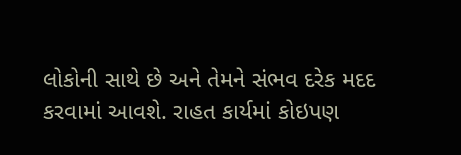લોકોની સાથે છે અને તેમને સંભવ દરેક મદદ કરવામાં આવશે. રાહત કાર્યમાં કોઇપણ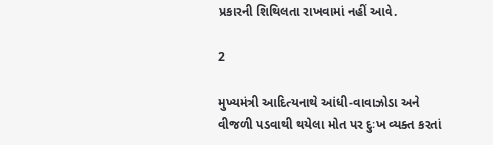પ્રકારની શિથિલતા રાખવામાં નહીં આવે.

2

મુખ્યમંત્રી આદિત્યનાથે આંધી-વાવાઝોડા અને વીજળી પડવાથી થયેલા મોત પર દુઃખ વ્યક્ત કરતાં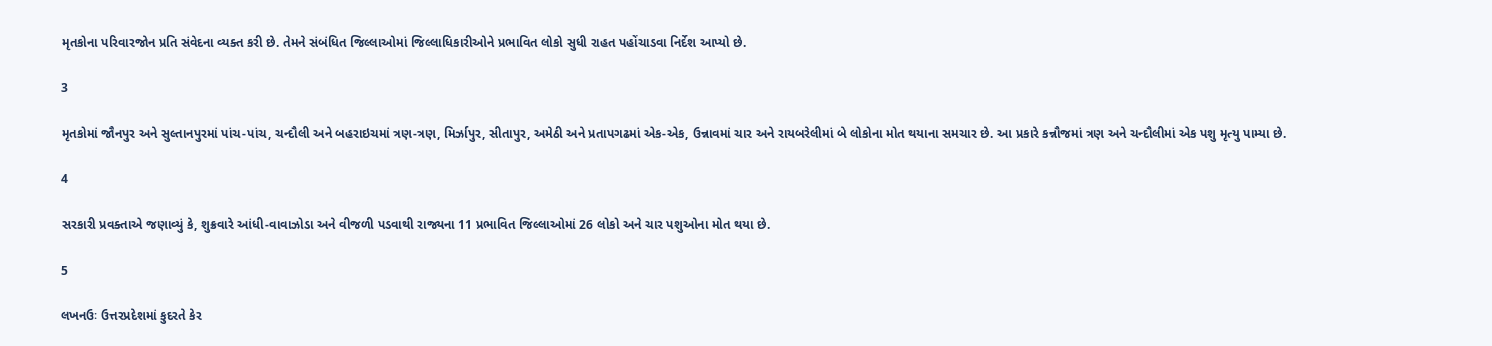મૃતકોના પરિવારજોન પ્રતિ સંવેદના વ્યક્ત કરી છે. તેમને સંબંધિત જિલ્લાઓમાં જિલ્લાધિકારીઓને પ્રભાવિત લોકો સુધી રાહત પહોંચાડવા નિર્દેશ આપ્યો છે.

3

મૃતકોમાં જૌનપુર અને સુલ્તાનપુરમાં પાંચ-પાંચ, ચન્દૌલી અને બહરાઇચમાં ત્રણ-ત્રણ, મિર્ઝાપુર, સીતાપુર, અમેઠી અને પ્રતાપગઢમાં એક-એક, ઉન્નાવમાં ચાર અને રાયબરેલીમાં બે લોકોના મોત થયાના સમચાર છે. આ પ્રકારે કન્નૌજમાં ત્રણ અને ચન્દૌલીમાં એક પશુ મૃત્યુ પામ્યા છે.

4

સરકારી પ્રવક્તાએ જણાવ્યું કે, શુક્રવારે આંધી-વાવાઝોડા અને વીજળી પડવાથી રાજ્યના 11 પ્રભાવિત જિલ્લાઓમાં 26 લોકો અને ચાર પશુઓના મોત થયા છે.

5

લખનઉઃ ઉત્તરપ્રદેશમાં કુદરતે કેર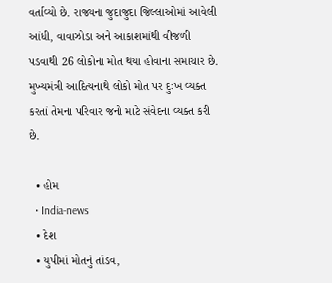વર્તાવ્યો છે. રાજ્યના જુદાજુદા જિલ્લાઓમાં આવેલી આંધી, વાવાઝોડા અને આકાશમાંથી વીજળી પડવાથી 26 લોકોના મોત થયા હોવાના સમાચાર છે. મુખ્યમંત્રી આદિત્યનાથે લોકો મોત પર દુઃખ વ્યક્ત કરતાં તેમના પરિવાર જનો માટે સંવેદના વ્યક્ત કરી છે.

  • હોમ
  • India-news
  • દેશ
  • યુપીમાં મોતનું તાંડવ,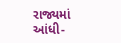રાજ્યમાં આંધી-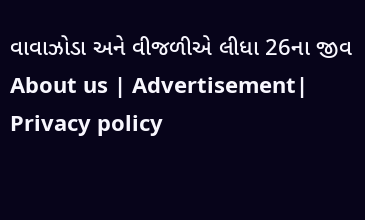વાવાઝોડા અને વીજળીએ લીધા 26ના જીવ
About us | Advertisement| Privacy policy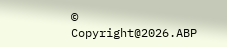© Copyright@2026.ABP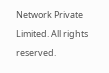Network Private Limited. All rights reserved.